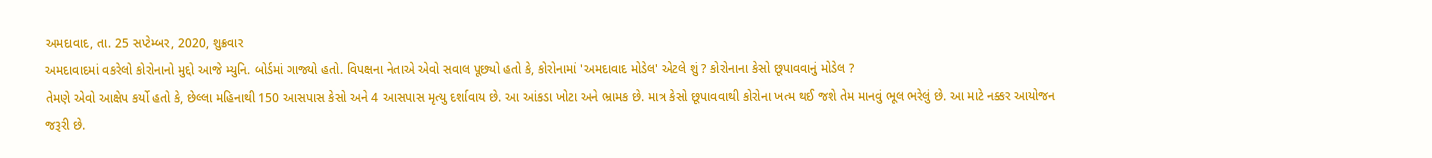અમદાવાદ, તા. 25 સપ્ટેમ્બર, 2020, શુક્રવાર
અમદાવાદમાં વકરેલો કોરોનાનો મુદ્દો આજે મ્યુનિ. બોર્ડમાં ગાજ્યો હતો. વિપક્ષના નેતાએ એવો સવાલ પૂછ્યો હતો કે, કોરોનામાં 'અમદાવાદ મોડેલ' એટલે શું ? કોરોનાના કેસો છૂપાવવાનું મોડેલ ?
તેમણે એવો આક્ષેપ કર્યો હતો કે, છેલ્લા મહિનાથી 150 આસપાસ કેસો અને 4 આસપાસ મૃત્યુ દર્શાવાય છે. આ આંકડા ખોટા અને ભ્રામક છે. માત્ર કેસો છૂપાવવાથી કોરોના ખત્મ થઈ જશે તેમ માનવું ભૂલ ભરેલું છે. આ માટે નક્કર આયોજન જરૂરી છે.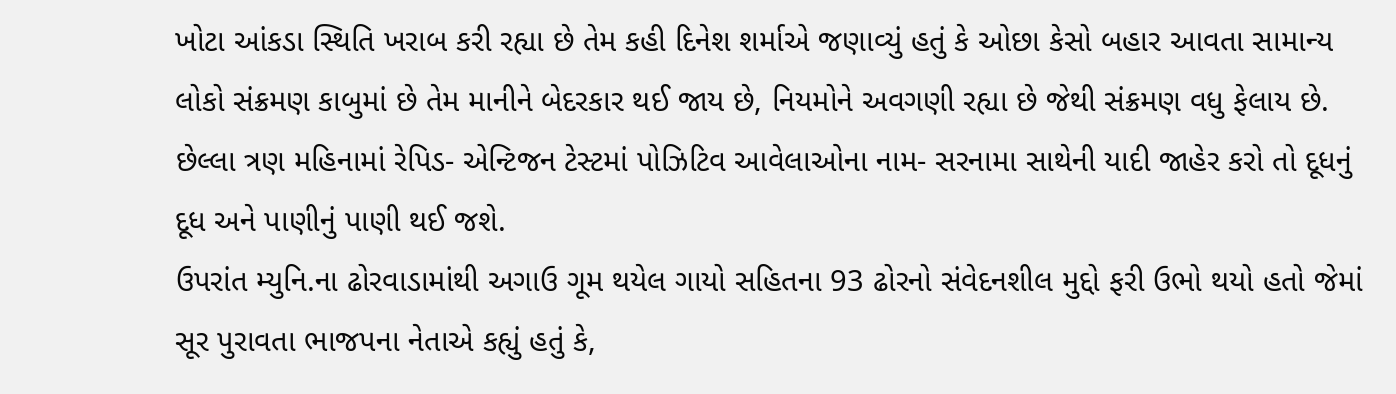ખોટા આંકડા સ્થિતિ ખરાબ કરી રહ્યા છે તેમ કહી દિનેશ શર્માએ જણાવ્યું હતું કે ઓછા કેસો બહાર આવતા સામાન્ય લોકો સંક્રમણ કાબુમાં છે તેમ માનીને બેદરકાર થઈ જાય છે, નિયમોને અવગણી રહ્યા છે જેથી સંક્રમણ વધુ ફેલાય છે. છેલ્લા ત્રણ મહિનામાં રેપિડ- એન્ટિજન ટેસ્ટમાં પોઝિટિવ આવેલાઓના નામ- સરનામા સાથેની યાદી જાહેર કરો તો દૂધનું દૂધ અને પાણીનું પાણી થઈ જશે.
ઉપરાંત મ્યુનિ.ના ઢોરવાડામાંથી અગાઉ ગૂમ થયેલ ગાયો સહિતના 93 ઢોરનો સંવેદનશીલ મુદ્દો ફરી ઉભો થયો હતો જેમાં સૂર પુરાવતા ભાજપના નેતાએ કહ્યું હતું કે,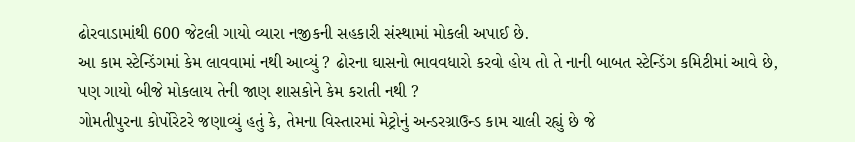ઢોરવાડામાંથી 600 જેટલી ગાયો વ્યારા નજીકની સહકારી સંસ્થામાં મોકલી અપાઈ છે.
આ કામ સ્ટેન્ડિંગમાં કેમ લાવવામાં નથી આવ્યું ? ઢોરના ઘાસનો ભાવવધારો કરવો હોય તો તે નાની બાબત સ્ટેન્ડિંગ કમિટીમાં આવે છે, પણ ગાયો બીજે મોકલાય તેની જાણ શાસકોને કેમ કરાતી નથી ?
ગોમતીપુરના કોર્પોરેટરે જણાવ્યું હતું કે, તેમના વિસ્તારમાં મેટ્રોનું અન્ડરગ્રાઉન્ડ કામ ચાલી રહ્યું છે જે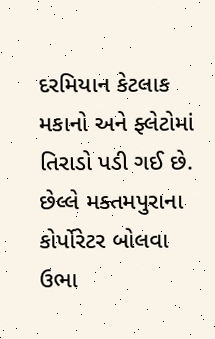દરમિયાન કેટલાક મકાનો અને ફ્લેટોમાં તિરાડો પડી ગઈ છે. છેલ્લે મક્તમપુરાના કોર્પોરેટર બોલવા ઉભા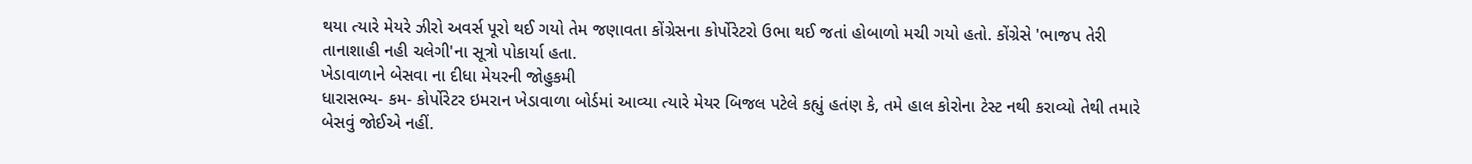થયા ત્યારે મેયરે ઝીરો અવર્સ પૂરો થઈ ગયો તેમ જણાવતા કોંગ્રેસના કોર્પોરેટરો ઉભા થઈ જતાં હોબાળો મચી ગયો હતો. કોંગ્રેસે 'ભાજપ તેરી તાનાશાહી નહી ચલેગી'ના સૂત્રો પોકાર્યા હતા.
ખેડાવાળાને બેસવા ના દીધા મેયરની જોહુકમી
ધારાસભ્ય- કમ- કોર્પોરેટર ઇમરાન ખેડાવાળા બોર્ડમાં આવ્યા ત્યારે મેયર બિજલ પટેલે કહ્યું હતંણ કે, તમે હાલ કોરોના ટેસ્ટ નથી કરાવ્યો તેથી તમારે બેસવું જોઈએ નહીં.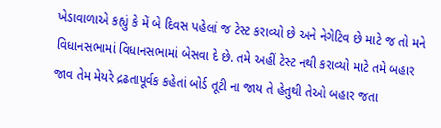ખેડાવાળાએ કહ્યું કે મેં બે દિવસ પહેલાં જ ટેસ્ટ કરાવ્યો છે અને નેગેટિવ છે માટે જ તો મને વિધાનસભામાં વિધાનસભામાં બેસવા દે છે. તમે અહીં ટેસ્ટ નથી કરાવ્યો માટે તમે બહાર જાવ તેમ મેયરે દ્રઢતાપૂર્વક કહેતાં બોર્ડ તૂટી ના જાય તે હેતુથી તેઓ બહાર જતા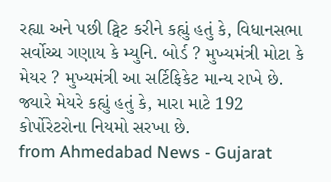રહ્યા અને પછી ટ્વિટ કરીને કહ્યું હતું કે, વિધાનસભા સર્વોચ્ચ ગણાય કે મ્યુનિ. બોર્ડ ? મુખ્યમંત્રી મોટા કે મેયર ? મુખ્યમંત્રી આ સર્ટિફિકેટ માન્ય રાખે છે. જ્યારે મેયરે કહ્યું હતું કે, મારા માટે 192 કોર્પોરેટરોના નિયમો સરખા છે.
from Ahmedabad News - Gujarat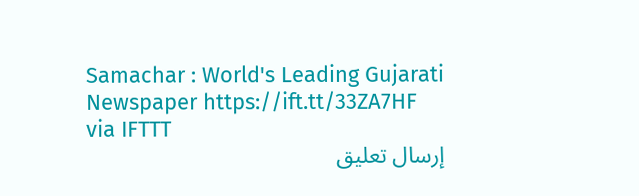Samachar : World's Leading Gujarati Newspaper https://ift.tt/33ZA7HF
via IFTTT
إرسال تعليق